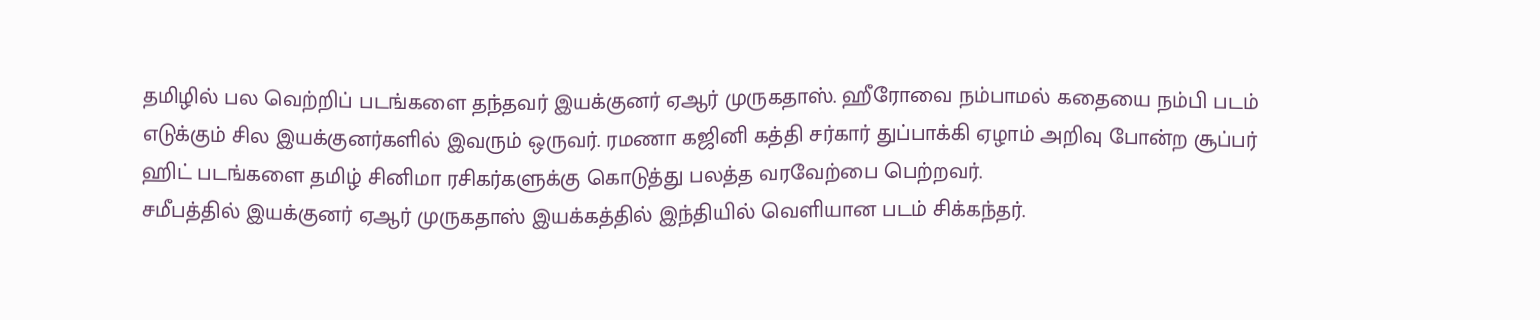தமிழில் பல வெற்றிப் படங்களை தந்தவர் இயக்குனர் ஏஆர் முருகதாஸ். ஹீரோவை நம்பாமல் கதையை நம்பி படம் எடுக்கும் சில இயக்குனர்களில் இவரும் ஒருவர். ரமணா கஜினி கத்தி சர்கார் துப்பாக்கி ஏழாம் அறிவு போன்ற சூப்பர் ஹிட் படங்களை தமிழ் சினிமா ரசிகர்களுக்கு கொடுத்து பலத்த வரவேற்பை பெற்றவர்.
சமீபத்தில் இயக்குனர் ஏஆர் முருகதாஸ் இயக்கத்தில் இந்தியில் வெளியான படம் சிக்கந்தர்.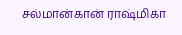சல்மான்கான் ராஷ்மிகா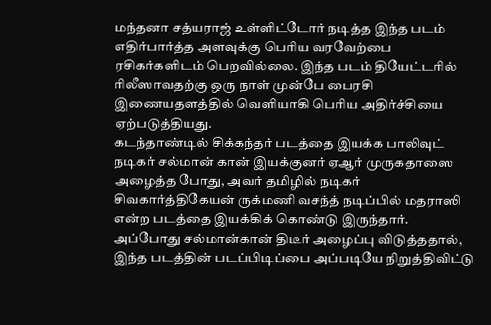மந்தனா சத்யராஜ் உள்ளிட்டோர் நடித்த இந்த படம் எதிர்பார்த்த அளவுக்கு பெரிய வரவேற்பை ரசிகர்களிடம் பெறவில்லை. இந்த படம் தியேட்டரில் ரிலீஸாவதற்கு ஒரு நாள் முன்பே பைரசி இணையதளத்தில் வெளியாகி பெரிய அதிர்ச்சியை ஏற்படுத்தியது.
கடந்தாண்டில் சிக்கந்தர் படத்தை இயக்க பாலிவுட் நடிகர் சல்மான் கான் இயக்குனர் ஏஆர் முருகதாஸை அழைத்த போது, அவர் தமிழில் நடிகர் சிவகார்த்திகேயன் ருக்மணி வசந்த் நடிப்பில் மதராஸி என்ற படத்தை இயக்கிக் கொண்டு இருந்தார். அப்போது சல்மான்கான் திடீர் அழைப்பு விடுத்ததால், இந்த படத்தின் படப்பிடிப்பை அப்படியே நிறுத்திவிட்டு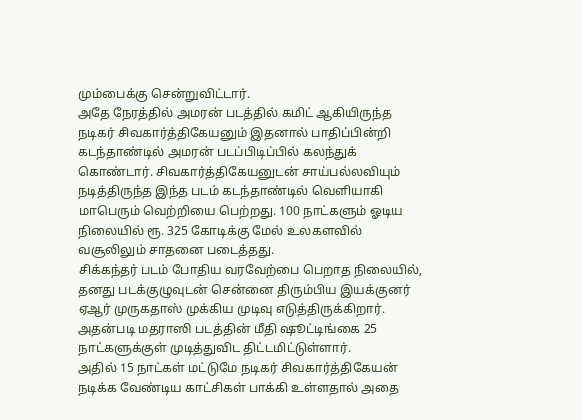மும்பைக்கு சென்றுவிட்டார்.
அதே நேரத்தில் அமரன் படத்தில் கமிட் ஆகியிருந்த நடிகர் சிவகார்த்திகேயனும் இதனால் பாதிப்பின்றி கடந்தாண்டில் அமரன் படப்பிடிப்பில் கலந்துக் கொண்டார். சிவகார்த்திகேயனுடன் சாய்பல்லவியும் நடித்திருந்த இந்த படம் கடந்தாண்டில் வெளியாகி மாபெரும் வெற்றியை பெற்றது. 100 நாட்களும் ஓடிய நிலையில் ரூ. 325 கோடிக்கு மேல் உலகளவில் வசூலிலும் சாதனை படைத்தது.
சிக்கந்தர் படம் போதிய வரவேற்பை பெறாத நிலையில், தனது படக்குழுவுடன் சென்னை திரும்பிய இயக்குனர் ஏஆர் முருகதாஸ் முக்கிய முடிவு எடுத்திருக்கிறார். அதன்படி மதராஸி படத்தின் மீதி ஷூட்டிங்கை 25 நாட்களுக்குள் முடித்துவிட திட்டமிட்டுள்ளார்.
அதில் 15 நாட்கள் மட்டுமே நடிகர் சிவகார்த்திகேயன் நடிக்க வேண்டிய காட்சிகள் பாக்கி உள்ளதால் அதை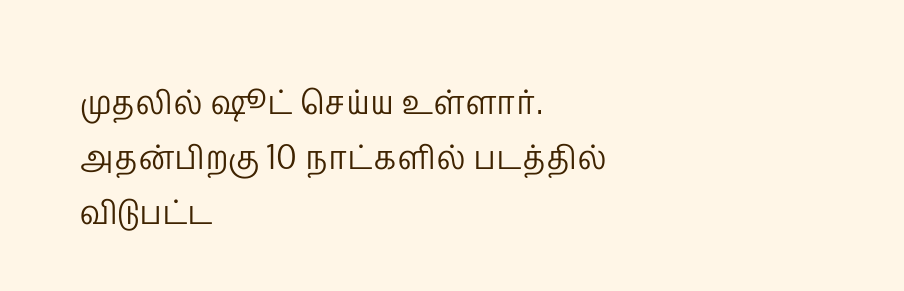முதலில் ஷூட் செய்ய உள்ளார். அதன்பிறகு 10 நாட்களில் படத்தில் விடுபட்ட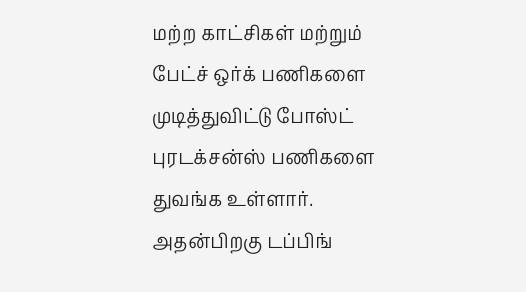மற்ற காட்சிகள் மற்றும் பேட்ச் ஒர்க் பணிகளை முடித்துவிட்டு போஸ்ட் புரடக்சன்ஸ் பணிகளை துவங்க உள்ளார். அதன்பிறகு டப்பிங்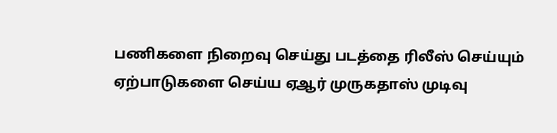பணிகளை நிறைவு செய்து படத்தை ரிலீஸ் செய்யும் ஏற்பாடுகளை செய்ய ஏஆர் முருகதாஸ் முடிவு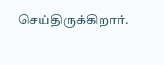செய்திருக்கிறார்.